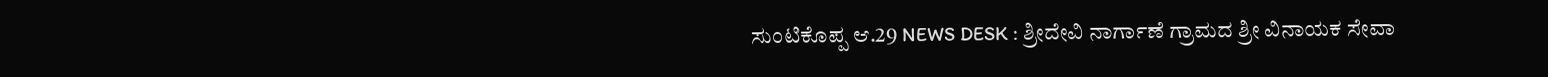ಸುಂಟಿಕೊಪ್ಪ ಆ.29 NEWS DESK : ಶ್ರೀದೇವಿ ನಾರ್ಗಾಣೆ ಗ್ರಾಮದ ಶ್ರೀ ವಿನಾಯಕ ಸೇವಾ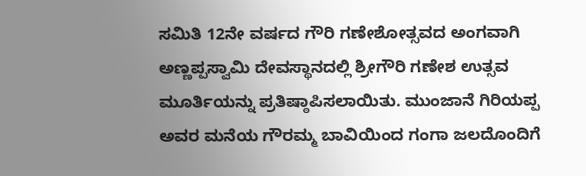ಸಮಿತಿ 12ನೇ ವರ್ಷದ ಗೌರಿ ಗಣೇಶೋತ್ಸವದ ಅಂಗವಾಗಿ ಅಣ್ಣಪ್ಪಸ್ವಾಮಿ ದೇವಸ್ಥಾನದಲ್ಲಿ ಶ್ರೀಗೌರಿ ಗಣೇಶ ಉತ್ಸವ ಮೂರ್ತಿಯನ್ನು ಪ್ರತಿಷ್ಠಾಪಿಸಲಾಯಿತು. ಮುಂಜಾನೆ ಗಿರಿಯಪ್ಪ ಅವರ ಮನೆಯ ಗೌರಮ್ಮ ಬಾವಿಯಿಂದ ಗಂಗಾ ಜಲದೊಂದಿಗೆ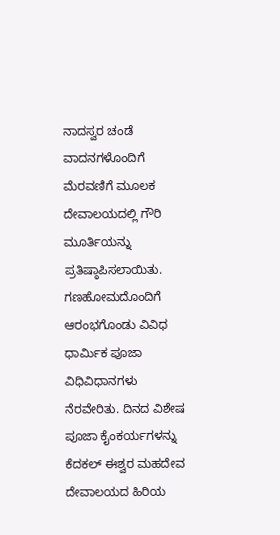ನಾದಸ್ವರ ಚಂಡೆ ವಾದನಗಳೊಂದಿಗೆ ಮೆರವಣಿಗೆ ಮೂಲಕ ದೇವಾಲಯದಲ್ಲಿ ಗೌರಿ ಮೂರ್ತಿಯನ್ನು ಪ್ರತಿಷ್ಠಾಪಿಸಲಾಯಿತು. ಗಣಹೋಮದೊಂದಿಗೆ ಆರಂಭಗೊಂಡು ವಿವಿಧ ಧಾರ್ಮಿಕ ಪೂಜಾ ವಿಧಿವಿಧಾನಗಳು ನೆರವೇರಿತು. ದಿನದ ವಿಶೇಷ ಪೂಜಾ ಕೈಂಕರ್ಯಗಳನ್ನು ಕೆದಕಲ್ ಈಶ್ವರ ಮಹದೇವ ದೇವಾಲಯದ ಹಿರಿಯ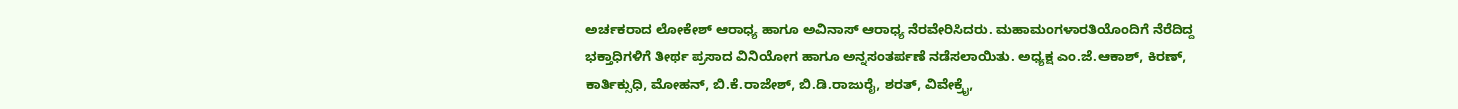ಅರ್ಚಕರಾದ ಲೋಕೇಶ್ ಆರಾಧ್ಯ ಹಾಗೂ ಅವಿನಾಸ್ ಆರಾಧ್ಯ ನೆರವೇರಿಸಿದರು. ಮಹಾಮಂಗಳಾರತಿಯೊಂದಿಗೆ ನೆರೆದಿದ್ದ ಭಕ್ತಾಧಿಗಳಿಗೆ ತೀರ್ಥ ಪ್ರಸಾದ ವಿನಿಯೋಗ ಹಾಗೂ ಅನ್ನಸಂತರ್ಪಣೆ ನಡೆಸಲಾಯಿತು. ಅಧ್ಯಕ್ಷ ಎಂ.ಜೆ.ಆಕಾಶ್, ಕಿರಣ್, ಕಾರ್ತಿಕ್ಸುಧಿ, ಮೋಹನ್, ಬಿ.ಕೆ.ರಾಜೇಶ್, ಬಿ.ಡಿ.ರಾಜುರೈ, ಶರತ್, ವಿವೇಕ್ರೈ,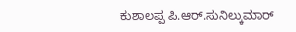ಕುಶಾಲಪ್ಪ ಪಿ.ಆರ್.ಸುನಿಲ್ಕುಮಾರ್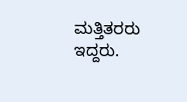ಮತ್ತಿತರರು ಇದ್ದರು.